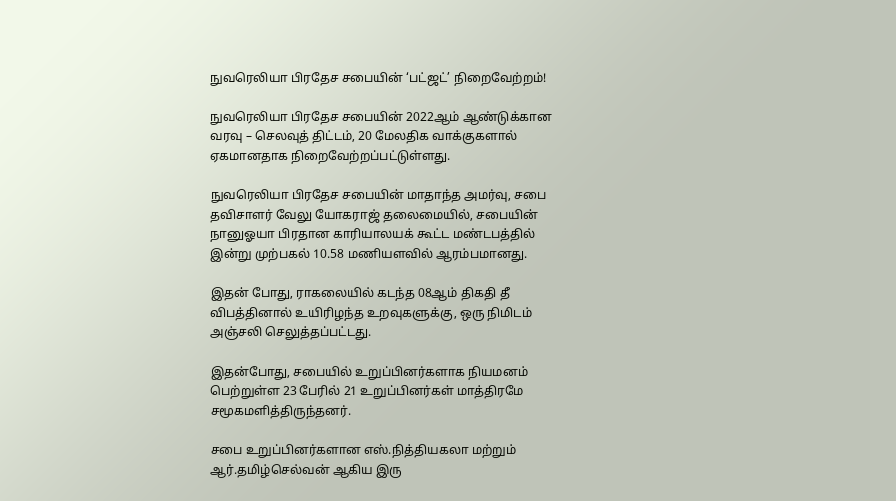நுவரெலியா பிரதேச சபையின் ‘பட்ஜட்’ நிறைவேற்றம்!

நுவரெலியா பிரதேச சபையின் 2022ஆம் ஆண்டுக்கான வரவு – செலவுத் திட்டம், 20 மேலதிக வாக்குகளால் ஏகமானதாக நிறைவேற்றப்பட்டுள்ளது.

நுவரெலியா பிரதேச சபையின் மாதாந்த அமர்வு, சபை தவிசாளர் வேலு யோகராஜ் தலைமையில், சபையின் நானுஓயா பிரதான காரியாலயக் கூட்ட மண்டபத்தில் இன்று முற்பகல் 10.58 மணியளவில் ஆரம்பமானது.

இதன் போது, ராகலையில் கடந்த 08ஆம் திகதி தீ விபத்தினால் உயிரிழந்த உறவுகளுக்கு, ஒரு நிமிடம் அஞ்சலி செலுத்தப்பட்டது.

இதன்போது, சபையில் உறுப்பினர்களாக நியமனம் பெற்றுள்ள 23 பேரில் 21 உறுப்பினர்கள் மாத்திரமே சமூகமளித்திருந்தனர்.

சபை உறுப்பினர்களான எஸ்.நித்தியகலா மற்றும் ஆர்.தமிழ்செல்வன் ஆகிய இரு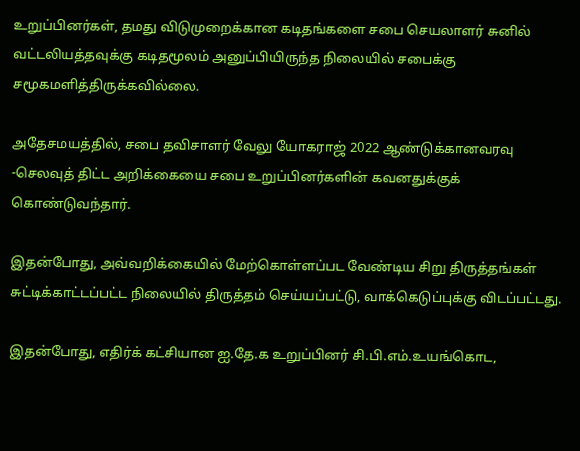உறுப்பினர்கள், தமது விடுமுறைக்கான கடிதங்களை சபை செயலாளர் சுனில் வட்டலியத்தவுக்கு கடிதமூலம் அனுப்பியிருந்த நிலையில் சபைக்கு சமூகமளித்திருக்கவில்லை.

அதேசமயத்தில், சபை தவிசாளர் வேலு யோகராஜ் 2022 ஆண்டுக்கானவரவு -செலவுத் திட்ட அறிக்கையை சபை உறுப்பினர்களின் கவனதுக்குக் கொண்டுவந்தார்.

இதன்போது, அவ்வறிக்கையில் மேற்கொள்ளப்பட வேண்டிய சிறு திருத்தங்கள் சுட்டிக்காட்டப்பட்ட நிலையில் திருத்தம் செய்யப்பட்டு, வாக்கெடுப்புக்கு விடப்பட்டது.

இதன்போது, எதிர்க் கட்சியான ஐ.தே.க உறுப்பினர் சி.பி.எம்.உயங்கொட,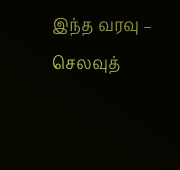இந்த வரவு – செலவுத்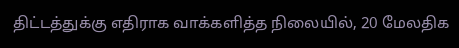திட்டத்துக்கு எதிராக வாக்களித்த நிலையில், 20 மேலதிக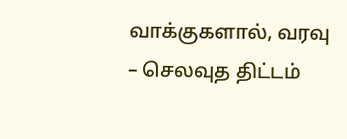வாக்குகளால், வரவு – செலவுத திட்டம்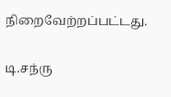நிறைவேற்றப்பட்டது.

டி.சந்ரு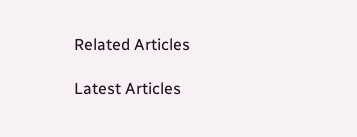Related Articles

Latest Articles